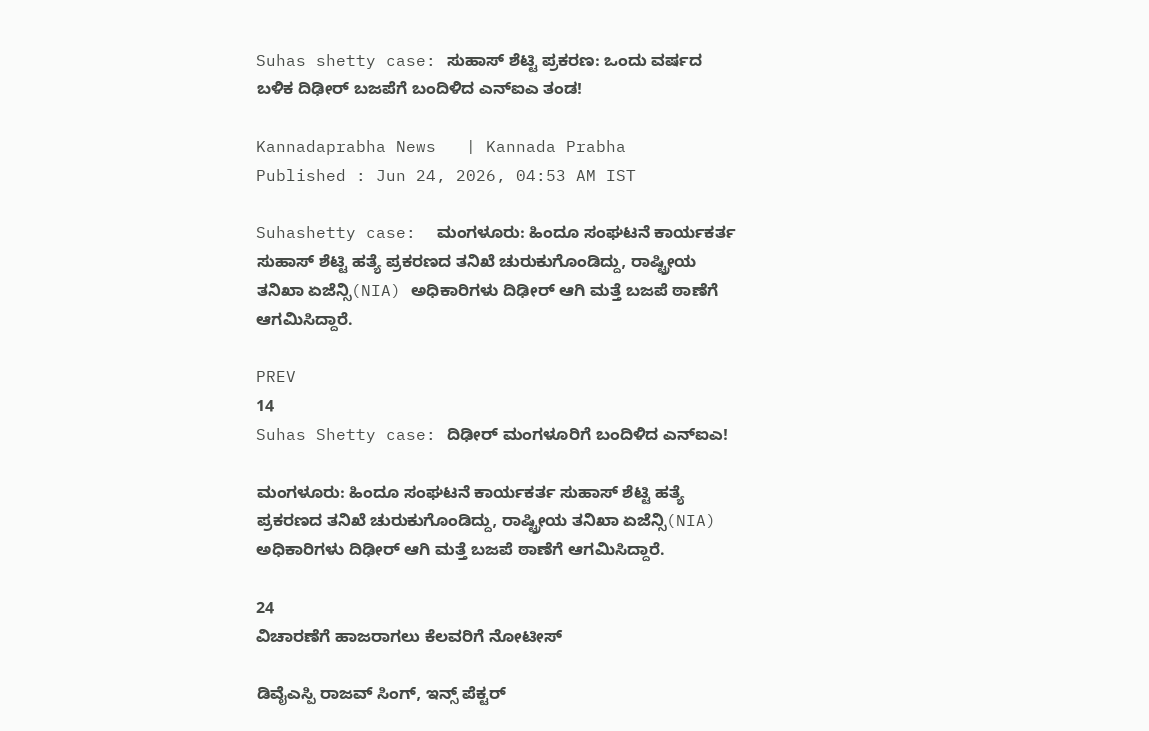Suhas shetty case: ಸುಹಾಸ್ ಶೆಟ್ಟಿ ಪ್ರಕರಣ: ಒಂದು ವರ್ಷದ ಬಳಿಕ ದಿಢೀರ್ ಬಜಪೆಗೆ ಬಂದಿಳಿದ ಎನ್‌ಐಎ ತಂಡ!

Kannadaprabha News   | Kannada Prabha
Published : Jun 24, 2026, 04:53 AM IST

Suhashetty case:  ಮಂಗಳೂರು: ಹಿಂದೂ ಸಂಘಟನೆ ಕಾರ್ಯಕರ್ತ ಸುಹಾಸ್ ಶೆಟ್ಟಿ ಹತ್ಯೆ ಪ್ರಕರಣದ ತನಿಖೆ ಚುರುಕುಗೊಂಡಿದ್ದು, ರಾಷ್ಟ್ರೀಯ ತನಿಖಾ ಏಜೆನ್ಸಿ(NIA) ಅಧಿಕಾರಿಗಳು ದಿಢೀರ್ ಆಗಿ ಮತ್ತೆ ಬಜಪೆ ಠಾಣೆಗೆ ಆಗಮಿಸಿದ್ದಾರೆ.

PREV
14
Suhas Shetty case: ದಿಢೀರ್ ಮಂಗಳೂರಿಗೆ ಬಂದಿಳಿದ ಎನ್‌ಐಎ!

ಮಂಗಳೂರು: ಹಿಂದೂ ಸಂಘಟನೆ ಕಾರ್ಯಕರ್ತ ಸುಹಾಸ್ ಶೆಟ್ಟಿ ಹತ್ಯೆ ಪ್ರಕರಣದ ತನಿಖೆ ಚುರುಕುಗೊಂಡಿದ್ದು, ರಾಷ್ಟ್ರೀಯ ತನಿಖಾ ಏಜೆನ್ಸಿ(NIA) ಅಧಿಕಾರಿಗಳು ದಿಢೀರ್ ಆಗಿ ಮತ್ತೆ ಬಜಪೆ ಠಾಣೆಗೆ ಆಗಮಿಸಿದ್ದಾರೆ.

24
ವಿಚಾರಣೆಗೆ ಹಾಜರಾಗಲು ಕೆಲವರಿಗೆ ನೋಟೀಸ್

ಡಿವೈಎಸ್ಪಿ ರಾಜವ್ ಸಿಂಗ್, ಇನ್ಸ್ ಪೆಕ್ಟರ್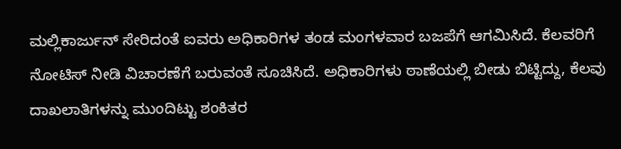ಮಲ್ಲಿಕಾರ್ಜುನ್ ಸೇರಿದಂತೆ ಐವರು ಅಧಿಕಾರಿಗಳ ತಂಡ ಮಂಗಳವಾರ ಬಜಪೆಗೆ ಆಗಮಿಸಿದೆ. ಕೆಲವರಿಗೆ ನೋಟಿಸ್ ನೀಡಿ ವಿಚಾರಣೆಗೆ ಬರುವಂತೆ ಸೂಚಿಸಿದೆ. ಅಧಿಕಾರಿಗಳು ಠಾಣೆಯಲ್ಲಿ ಬೀಡು ಬಿಟ್ಟಿದ್ದು, ಕೆಲವು ದಾಖಲಾತಿಗಳನ್ನು ಮುಂದಿಟ್ಟು ಶಂಕಿತರ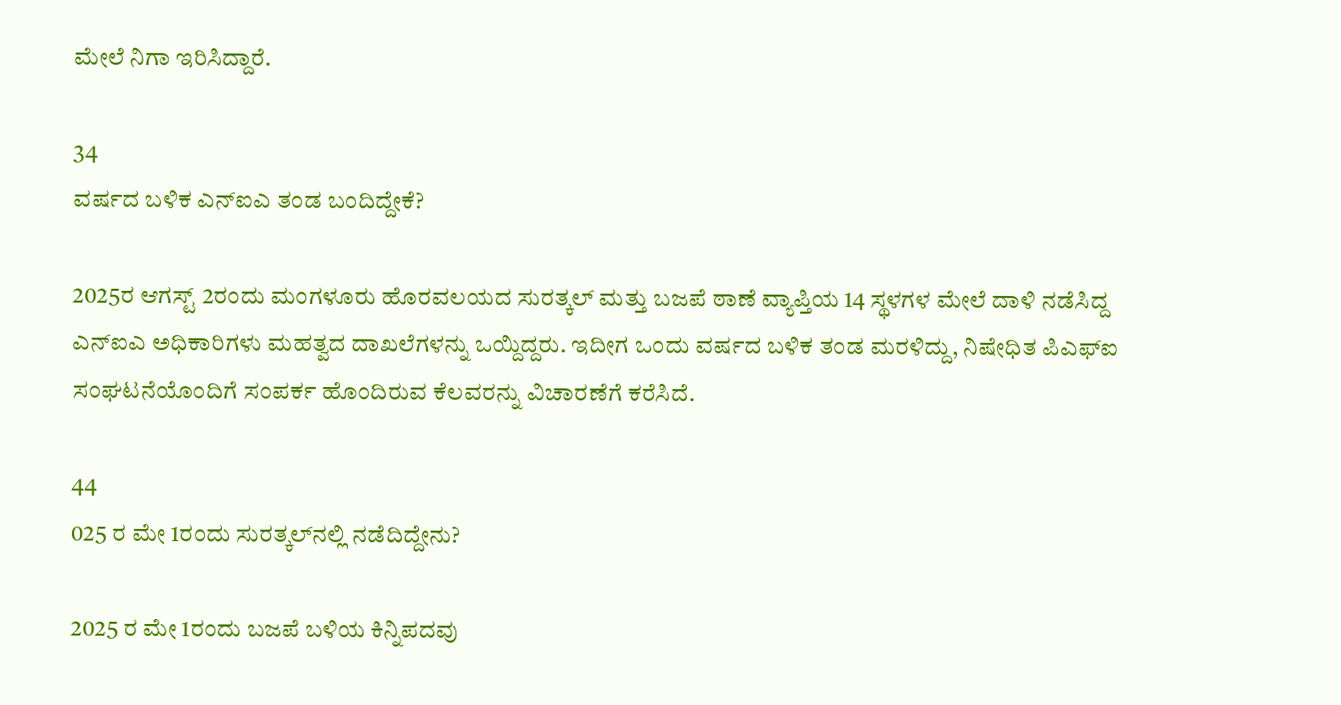ಮೇಲೆ ನಿಗಾ ಇರಿಸಿದ್ದಾರೆ.

34
ವರ್ಷದ ಬಳಿಕ ಎನ್‌ಐಎ ತಂಡ ಬಂದಿದ್ದೇಕೆ?

2025ರ ಆಗಸ್ಟ್ 2ರಂದು ಮಂಗಳೂರು ಹೊರವಲಯದ ಸುರತ್ಕಲ್ ಮತ್ತು ಬಜಪೆ ಠಾಣೆ ವ್ಯಾಪ್ತಿಯ 14 ಸ್ಥಳಗಳ ಮೇಲೆ ದಾಳಿ ನಡೆಸಿದ್ದ ಎನ್‌ಐಎ ಅಧಿಕಾರಿಗಳು ಮಹತ್ವದ ದಾಖಲೆಗಳನ್ನು ಒಯ್ದಿದ್ದರು. ಇದೀಗ ಒಂದು ವರ್ಷದ ಬಳಿಕ ತಂಡ ಮರಳಿದ್ದು, ನಿಷೇಧಿತ ಪಿಎಫ್‌ಐ ಸಂಘಟನೆಯೊಂದಿಗೆ ಸಂಪರ್ಕ ಹೊಂದಿರುವ ಕೆಲವರನ್ನು ವಿಚಾರಣೆಗೆ ಕರೆಸಿದೆ.

44
025 ರ ಮೇ 1ರಂದು ಸುರತ್ಕಲ್‌ನಲ್ಲಿ ನಡೆದಿದ್ದೇನು?

2025 ರ ಮೇ 1ರಂದು ಬಜಪೆ ಬಳಿಯ ಕಿನ್ನಿಪದವು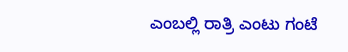ಎಂಬಲ್ಲಿ ರಾತ್ರಿ ಎಂಟು ಗಂಟೆ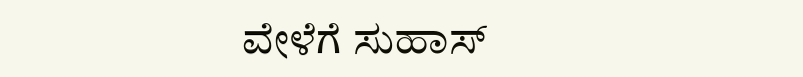ವೇಳೆಗೆ ಸುಹಾಸ್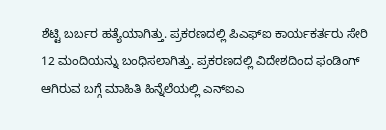ಶೆಟ್ಟಿ ಬರ್ಬರ ಹತ್ಯೆಯಾಗಿತ್ತು. ಪ್ರಕರಣದಲ್ಲಿ ಪಿಎಫ್‌ಐ ಕಾರ್ಯಕರ್ತರು ಸೇರಿ 12 ಮಂದಿಯನ್ನು ಬಂಧಿಸಲಾಗಿತ್ತು. ಪ್ರಕರಣದಲ್ಲಿ ವಿದೇಶದಿಂದ ಫಂಡಿಂಗ್ ಆಗಿರುವ ಬಗ್ಗೆ ಮಾಹಿತಿ ಹಿನ್ನೆಲೆಯಲ್ಲಿ ಎನ್‌ಐಎ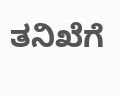ತನಿಖೆಗೆ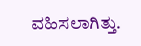ವಹಿಸಲಾಗಿತ್ತು.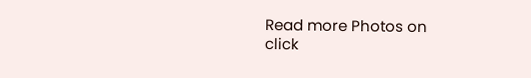Read more Photos on
click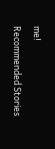me!

Recommended Stories